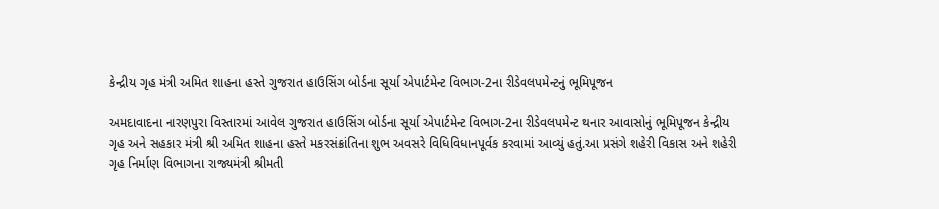કેન્દ્રીય ગૃહ મંત્રી અમિત શાહના હસ્તે ગુજરાત હાઉસિંગ બોર્ડના સૂર્યા એપાર્ટમેન્ટ વિભાગ-2ના રીડેવલપમેન્ટનું ભૂમિપૂજન

અમદાવાદના નારણપુરા વિસ્તારમાં આવેલ ગુજરાત હાઉસિંગ બોર્ડના સૂર્યા એપાર્ટમેન્ટ વિભાગ-2ના રીડેવલપમેન્ટ થનાર આવાસોનું ભૂમિપૂજન કેન્દ્રીય ગૃહ અને સહકાર મંત્રી શ્રી અમિત શાહના હસ્તે મકરસંક્રાંતિના શુભ અવસરે વિધિવિધાનપૂર્વક કરવામાં આવ્યું હતું.આ પ્રસંગે શહેરી વિકાસ અને શહેરી ગૃહ નિર્માણ વિભાગના રાજ્યમંત્રી શ્રીમતી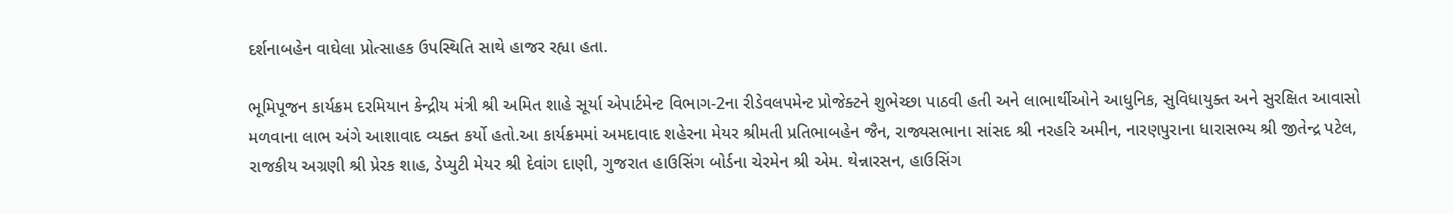દર્શનાબહેન વાઘેલા પ્રોત્સાહક ઉપસ્થિતિ સાથે હાજર રહ્યા હતા.

ભૂમિપૂજન કાર્યક્રમ દરમિયાન કેન્દ્રીય મંત્રી શ્રી અમિત શાહે સૂર્યા એપાર્ટમેન્ટ વિભાગ-2ના રીડેવલપમેન્ટ પ્રોજેક્ટને શુભેચ્છા પાઠવી હતી અને લાભાર્થીઓને આધુનિક, સુવિધાયુક્ત અને સુરક્ષિત આવાસો મળવાના લાભ અંગે આશાવાદ વ્યક્ત કર્યો હતો.આ કાર્યક્રમમાં અમદાવાદ શહેરના મેયર શ્રીમતી પ્રતિભાબહેન જૈન, રાજ્યસભાના સાંસદ શ્રી નરહરિ અમીન, નારણપુરાના ધારાસભ્ય શ્રી જીતેન્દ્ર પટેલ, રાજકીય અગ્રણી શ્રી પ્રેરક શાહ, ડેપ્યુટી મેયર શ્રી દેવાંગ દાણી, ગુજરાત હાઉસિંગ બોર્ડના ચેરમેન શ્રી એમ. થેન્નારસન, હાઉસિંગ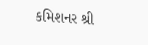કમિશનર શ્રી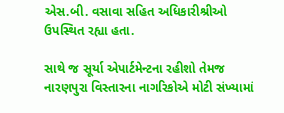એસ.બી. વસાવા સહિત અધિકારીશ્રીઓ ઉપસ્થિત રહ્યા હતા.

સાથે જ સૂર્યા એપાર્ટમેન્ટના રહીશો તેમજ નારણપુરા વિસ્તારના નાગરિકોએ મોટી સંખ્યામાં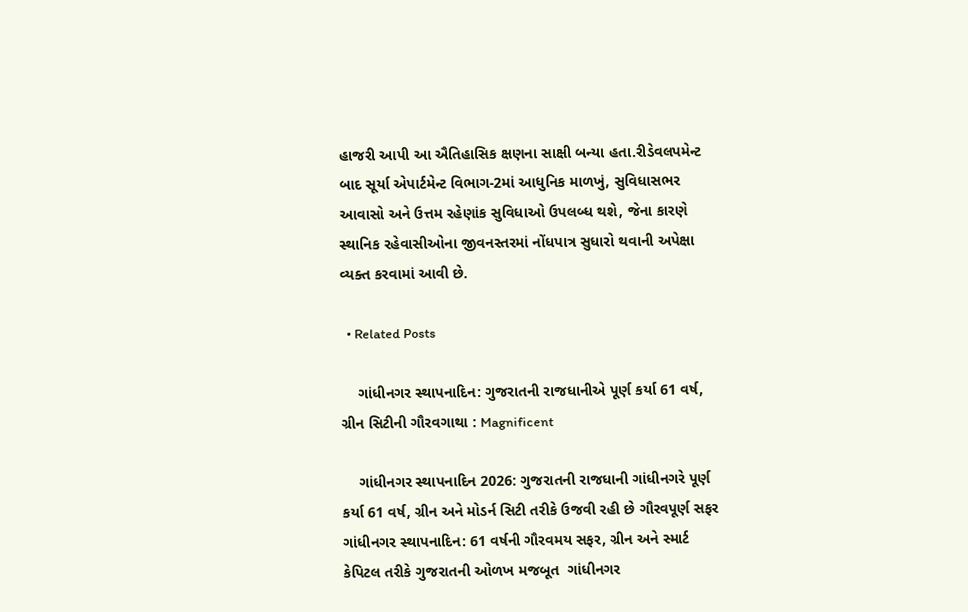હાજરી આપી આ ઐતિહાસિક ક્ષણના સાક્ષી બન્યા હતા.રીડેવલપમેન્ટ બાદ સૂર્યા એપાર્ટમેન્ટ વિભાગ-2માં આધુનિક માળખું, સુવિધાસભર આવાસો અને ઉત્તમ રહેણાંક સુવિધાઓ ઉપલબ્ધ થશે, જેના કારણે સ્થાનિક રહેવાસીઓના જીવનસ્તરમાં નોંધપાત્ર સુધારો થવાની અપેક્ષા વ્યક્ત કરવામાં આવી છે.

  • Related Posts

    ગાંધીનગર સ્થાપનાદિન: ગુજરાતની રાજધાનીએ પૂર્ણ કર્યા 61 વર્ષ, ગ્રીન સિટીની ગૌરવગાથા : Magnificent

    ગાંધીનગર સ્થાપનાદિન 2026: ગુજરાતની રાજધાની ગાંધીનગરે પૂર્ણ કર્યા 61 વર્ષ, ગ્રીન અને મોડર્ન સિટી તરીકે ઉજવી રહી છે ગૌરવપૂર્ણ સફર  ગાંધીનગર સ્થાપનાદિન: 61 વર્ષની ગૌરવમય સફર, ગ્રીન અને સ્માર્ટ કેપિટલ તરીકે ગુજરાતની ઓળખ મજબૂત  ગાંધીનગર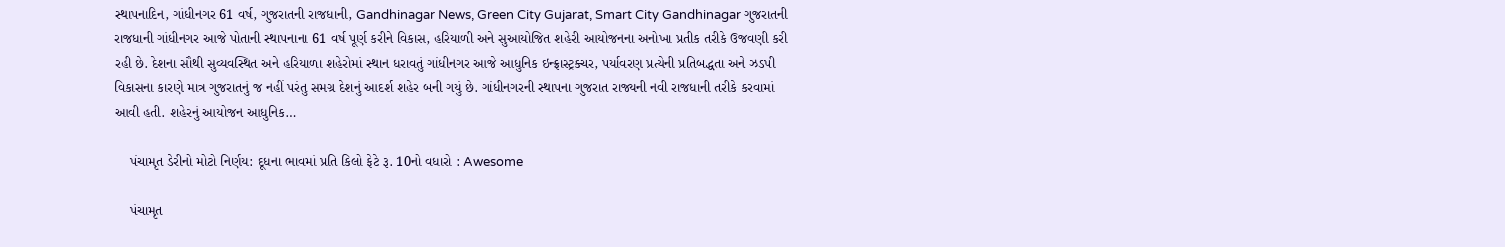સ્થાપનાદિન, ગાંધીનગર 61 વર્ષ, ગુજરાતની રાજધાની, Gandhinagar News, Green City Gujarat, Smart City Gandhinagar ગુજરાતની રાજધાની ગાંધીનગર આજે પોતાની સ્થાપનાના 61 વર્ષ પૂર્ણ કરીને વિકાસ, હરિયાળી અને સુઆયોજિત શહેરી આયોજનના અનોખા પ્રતીક તરીકે ઉજવણી કરી રહી છે. દેશના સૌથી સુવ્યવસ્થિત અને હરિયાળા શહેરોમાં સ્થાન ધરાવતું ગાંધીનગર આજે આધુનિક ઇન્ફ્રાસ્ટ્રક્ચર, પર્યાવરણ પ્રત્યેની પ્રતિબદ્ધતા અને ઝડપી વિકાસના કારણે માત્ર ગુજરાતનું જ નહીં પરંતુ સમગ્ર દેશનું આદર્શ શહેર બની ગયું છે. ગાંધીનગરની સ્થાપના ગુજરાત રાજ્યની નવી રાજધાની તરીકે કરવામાં આવી હતી. શહેરનું આયોજન આધુનિક…

    પંચામૃત ડેરીનો મોટો નિર્ણય: દૂધના ભાવમાં પ્રતિ કિલો ફેટે રૂ. 10નો વધારો : Awesome

    પંચામૃત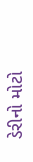ડેરીનો મોટો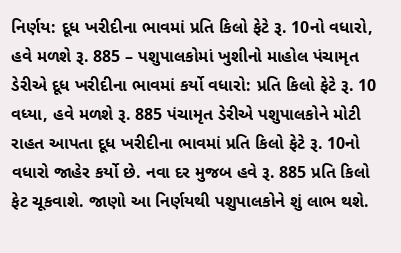નિર્ણય: દૂધ ખરીદીના ભાવમાં પ્રતિ કિલો ફેટે રૂ. 10નો વધારો, હવે મળશે રૂ. 885 – પશુપાલકોમાં ખુશીનો માહોલ પંચામૃત ડેરીએ દૂધ ખરીદીના ભાવમાં કર્યો વધારો: પ્રતિ કિલો ફેટે રૂ. 10 વધ્યા, હવે મળશે રૂ. 885 પંચામૃત ડેરીએ પશુપાલકોને મોટી રાહત આપતા દૂધ ખરીદીના ભાવમાં પ્રતિ કિલો ફેટે રૂ. 10નો વધારો જાહેર કર્યો છે. નવા દર મુજબ હવે રૂ. 885 પ્રતિ કિલો ફેટ ચૂકવાશે. જાણો આ નિર્ણયથી પશુપાલકોને શું લાભ થશે.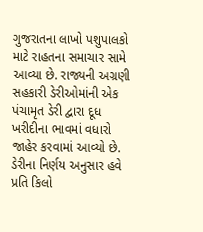ગુજરાતના લાખો પશુપાલકો માટે રાહતના સમાચાર સામે આવ્યા છે. રાજ્યની અગ્રણી સહકારી ડેરીઓમાંની એક પંચામૃત ડેરી દ્વારા દૂધ ખરીદીના ભાવમાં વધારો જાહેર કરવામાં આવ્યો છે. ડેરીના નિર્ણય અનુસાર હવે પ્રતિ કિલો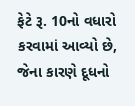ફેટે રૂ. 10નો વધારો કરવામાં આવ્યો છે, જેના કારણે દૂધનો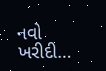નવો ખરીદી…